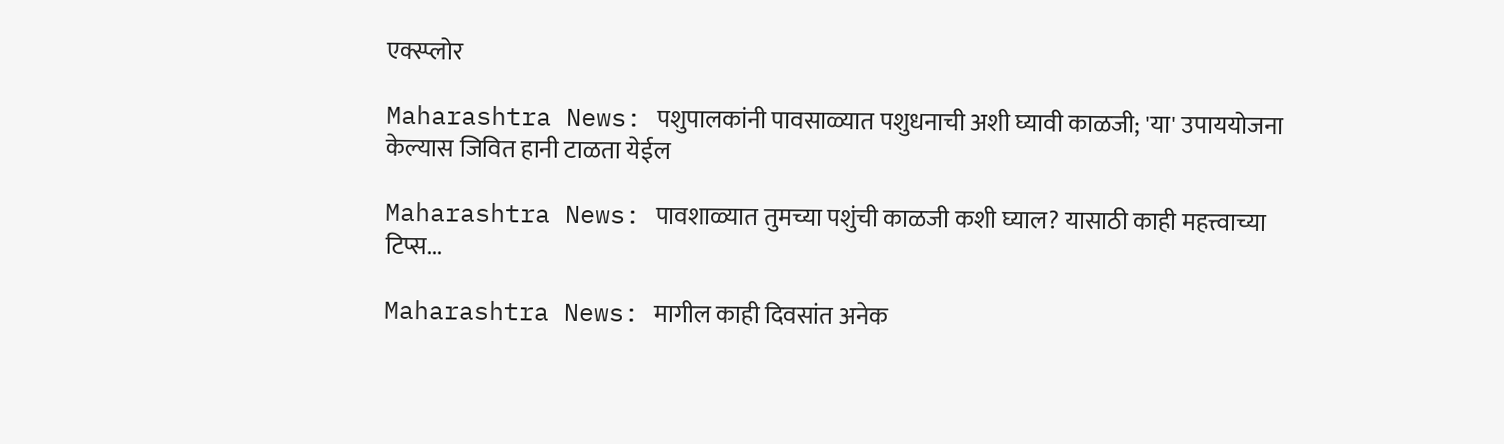एक्स्प्लोर

Maharashtra News: पशुपालकांनी पावसाळ्यात पशुधनाची अशी घ्यावी काळजी; 'या' उपाययोजना केल्यास जिवित हानी टाळता येईल

Maharashtra News: पावशाळ्यात तुमच्या पशुंची काळजी कशी घ्याल? यासाठी काही महत्त्वाच्या टिप्स...

Maharashtra News: मागील काही दिवसांत अनेक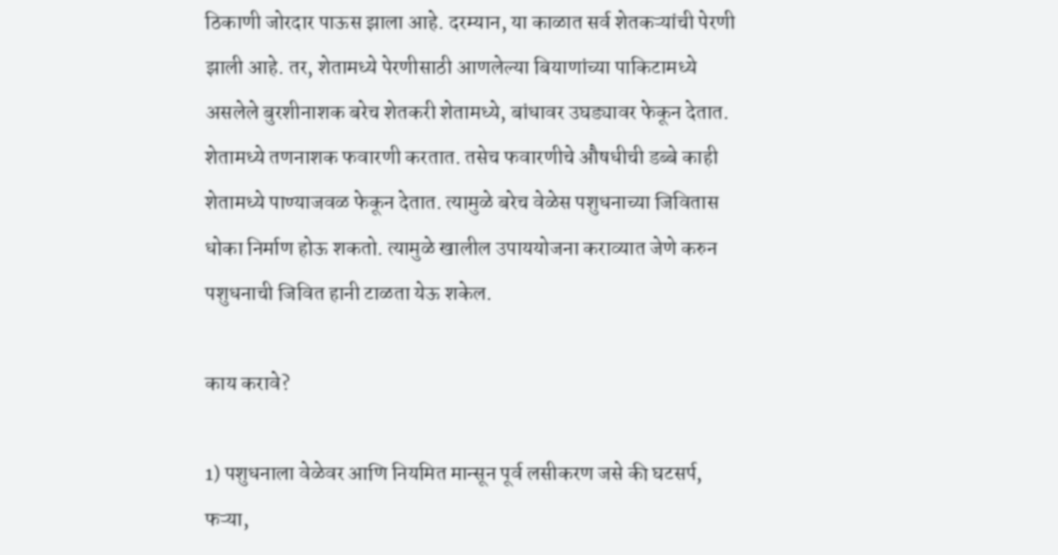ठिकाणी जोरदार पाऊस झाला आहे. दरम्यान, या काळात सर्व शेतकऱ्यांची पेरणी झाली आहे. तर, शेतामध्ये पेरणीसाठी आणलेल्या बियाणांच्या पाकिटामध्ये  असलेले बुरशीनाशक बरेच शेतकरी शेतामध्ये, बांधावर उघड्यावर फेकून देतात. शेतामध्ये तणनाशक फवारणी करतात. तसेच फवारणीचे औषधीची डब्बे काही शेतामध्ये पाण्याजवळ फेकून देतात. त्यामुळे बरेच वेळेस पशुधनाच्या जिवितास धोका निर्माण होऊ शकतो. त्यामुळे खालील उपाययोजना कराव्यात जेणे करुन पशुधनाची जिवित हानी टाळता येऊ शकेल.

काय करावे?

1) पशुधनाला वेळेवर आणि नियमित मान्सून पूर्व लसीकरण जसे की घटसर्प, फऱ्या,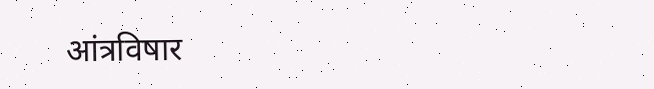आंत्रविषार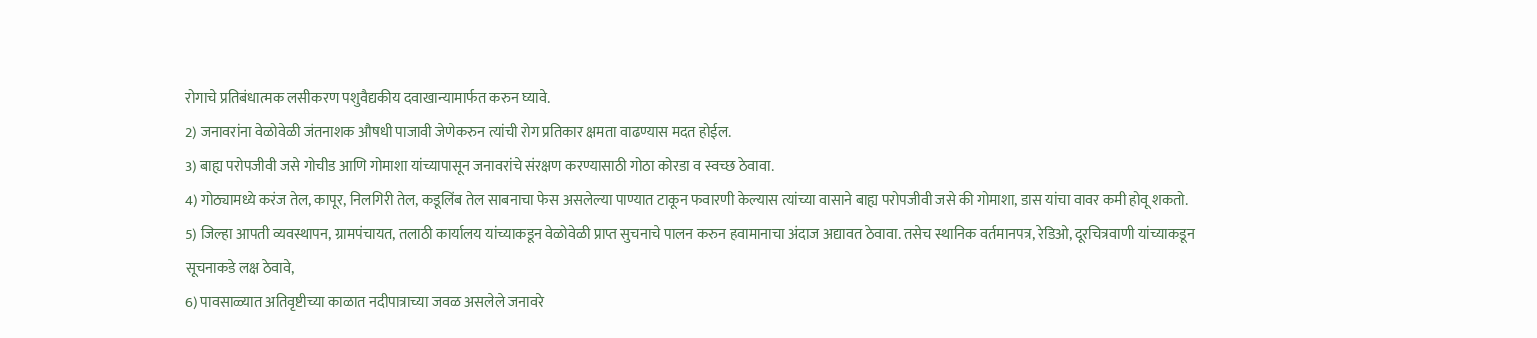रोगाचे प्रतिबंधात्मक लसीकरण पशुवैद्यकीय दवाखान्यामार्फत करुन घ्यावे.
2) जनावरांना वेळोवेळी जंतनाशक औषधी पाजावी जेणेकरुन त्यांची रोग प्रतिकार क्षमता वाढण्यास मदत होईल.
3) बाह्य परोपजीवी जसे गोचीड आणि गोमाशा यांच्यापासून जनावरांचे संरक्षण करण्यासाठी गोठा कोरडा व स्वच्छ ठेवावा.
4) गोठ्यामध्ये करंज तेल, कापूर, निलगिरी तेल, कडूलिंब तेल साबनाचा फेस असलेल्या पाण्यात टाकून फवारणी केल्यास त्यांच्या वासाने बाह्य परोपजीवी जसे की गोमाशा, डास यांचा वावर कमी होवू शकतो.
5) जिल्हा आपती व्यवस्थापन, ग्रामपंचायत, तलाठी कार्यालय यांच्याकडून वेळोवेळी प्राप्त सुचनाचे पालन करुन हवामानाचा अंदाज अद्यावत ठेवावा. तसेच स्थानिक वर्तमानपत्र, रेडिओ, दूरचित्रवाणी यांच्याकडून सूचनाकडे लक्ष ठेवावे,
6) पावसाळ्यात अतिवृष्टीच्या काळात नदीपात्राच्या जवळ असलेले जनावरे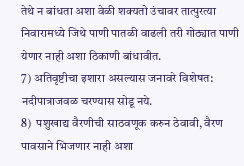तेथे न बांधता अशा वेळी शक्यतो उंचावर तात्पुरत्या निवारामध्ये जिथे पाणी पातळी वाढली तरी गोठ्यात पाणी येणार नाही अशा ठिकाणी बांधावीत.
7) अतिवृष्टीचा इशारा असल्यास जनावरे विशेषत: नदीपात्राजवळ चरण्यास सोडू नये.
8)  पशुखाद्य वैरणीची साठवणूक करुन ठेवावी, वैरण पावसाने भिजणार नाही अशा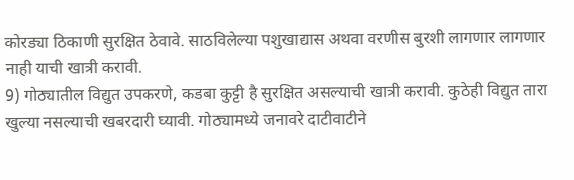कोरड्या ठिकाणी सुरक्षित ठेवावे. साठविलेल्या पशुखाद्यास अथवा वरणीस बुरशी लागणार लागणार नाही याची खात्री करावी.
9) गोठ्यातील विद्युत उपकरणे, कडबा कुट्टी है सुरक्षित असल्याची खात्री करावी. कुठेही विद्युत तारा खुल्या नसल्याची खबरदारी घ्यावी. गोठ्यामध्ये जनावरे दाटीवाटीने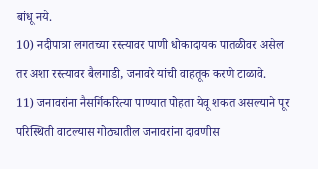बांधू नये.
10) नदीपात्रा लगतच्या रस्त्यावर पाणी धोकादायक पातळीवर असेल तर अशा रस्त्यावर बैलगाडी, जनावरे यांची वाहतूक करणे टाळावे.
11) जनावरांना नैसर्गिकरित्या पाण्यात पोहता येवू शकत असल्याने पूर परिस्थिती वाटल्यास गोठ्यातील जनावरांना दावणीस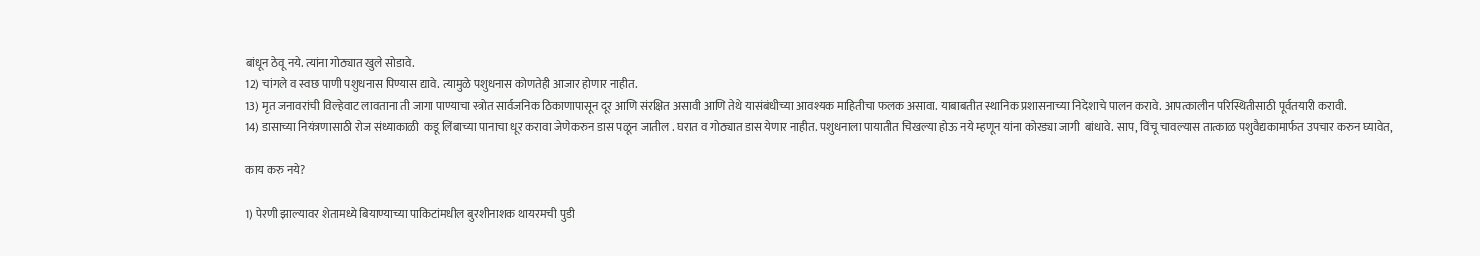बांधून ठेवू नये. त्यांना गोठ्यात खुले सोडावे.
12) चांगले व स्वछ पाणी पशुधनास पिण्यास द्यावे. त्यामुळे पशुधनास कोणतेही आजार होणार नाहीत.
13) मृत जनावरांची विल्हेवाट लावताना ती जागा पाण्याचा स्त्रोत सार्वजनिक ठिकाणापासून दूर आणि संरक्षित असावी आणि तेथे यासंबंधीच्या आवश्यक माहितीचा फलक असावा. याबाबतीत स्थानिक प्रशासनाच्या निदेशाचे पालन करावे. आपत्कालीन परिस्थितीसाठी पूर्वतयारी करावी.
14) डासाच्या नियंत्रणासाठी रोज संध्याकाळी  कडू लिंबाच्या पानाचा धूर करावा जेणेकरुन डास पळून जातील . घरात व गोठ्यात डास येणार नाहीत. पशुधनाला पायातीत चिखल्या होऊ नये म्हणून यांना कोरड्या जागी  बांधावे. साप, विंचू चावल्यास तात्काळ पशुवैद्यकामार्फत उपचार करुन घ्यावेत,

काय करु नये?

1) पेरणी झाल्यावर शेतामध्ये बियाण्याच्या पाकिटांमधील बुरशीनाशक थायरमची पुडी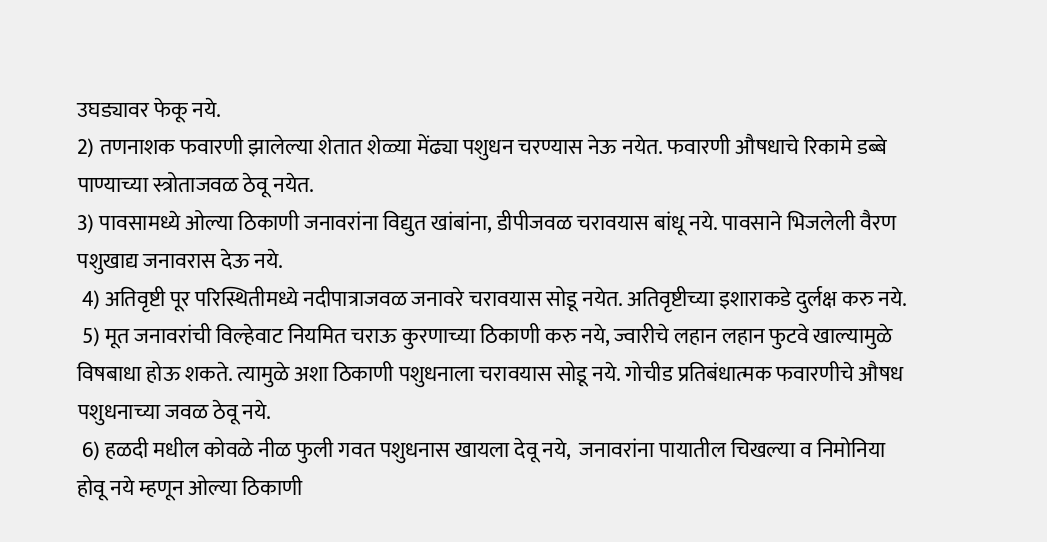उघड्यावर फेकू नये.
2) तणनाशक फवारणी झालेल्या शेतात शेळ्या मेंढ्या पशुधन चरण्यास नेऊ नयेत. फवारणी औषधाचे रिकामे डब्बे पाण्याच्या स्त्रोताजवळ ठेवू नयेत.
3) पावसामध्ये ओल्या ठिकाणी जनावरांना विद्युत खांबांना, डीपीजवळ चरावयास बांधू नये. पावसाने भिजलेली वैरण पशुखाद्य जनावरास देऊ नये.
 4) अतिवृष्टी पूर परिस्थितीमध्ये नदीपात्राजवळ जनावरे चरावयास सोडू नयेत. अतिवृष्टीच्या इशाराकडे दुर्लक्ष करु नये.
 5) मूत जनावरांची विल्हेवाट नियमित चराऊ कुरणाच्या ठिकाणी करु नये, ज्वारीचे लहान लहान फुटवे खाल्यामुळे विषबाधा होऊ शकते. त्यामुळे अशा ठिकाणी पशुधनाला चरावयास सोडू नये. गोचीड प्रतिबंधात्मक फवारणीचे औषध पशुधनाच्या जवळ ठेवू नये.
 6) हळदी मधील कोवळे नीळ फुली गवत पशुधनास खायला देवू नये,  जनावरांना पायातील चिखल्या व निमोनिया होवू नये म्हणून ओल्या ठिकाणी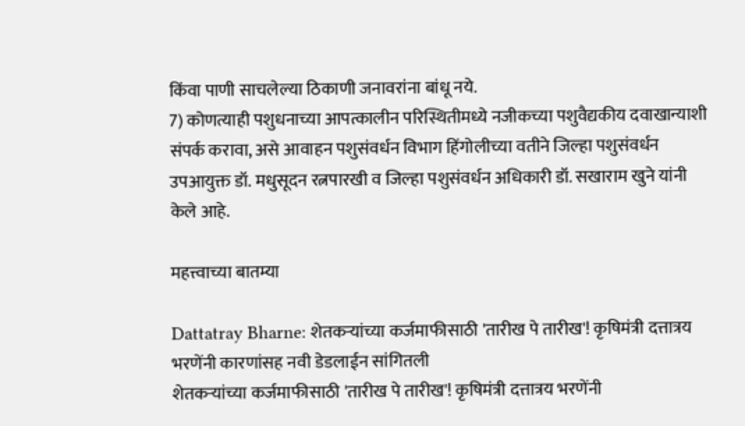किंवा पाणी साचलेल्या ठिकाणी जनावरांना बांधू नये.
7) कोणत्याही पशुधनाच्या आपत्कालीन परिस्थितीमध्ये नजीकच्या पशुवैद्यकीय दवाखान्याशी संपर्क करावा, असे आवाहन पशुसंवर्धन विभाग हिंगोलीच्या वतीने जिल्हा पशुसंवर्धन उपआयुक्त डॉ. मधुसूदन रत्नपारखी व जिल्हा पशुसंवर्धन अधिकारी डॉ. सखाराम खुने यांनी केले आहे.

महत्त्वाच्या बातम्या

Dattatray Bharne: शेतकऱ्यांच्या कर्जमाफीसाठी 'तारीख पे तारीख'! कृषिमंत्री दत्तात्रय भरणेंनी कारणांसह नवी डेडलाईन सांगितली
शेतकऱ्यांच्या कर्जमाफीसाठी 'तारीख पे तारीख'! कृषिमंत्री दत्तात्रय भरणेंनी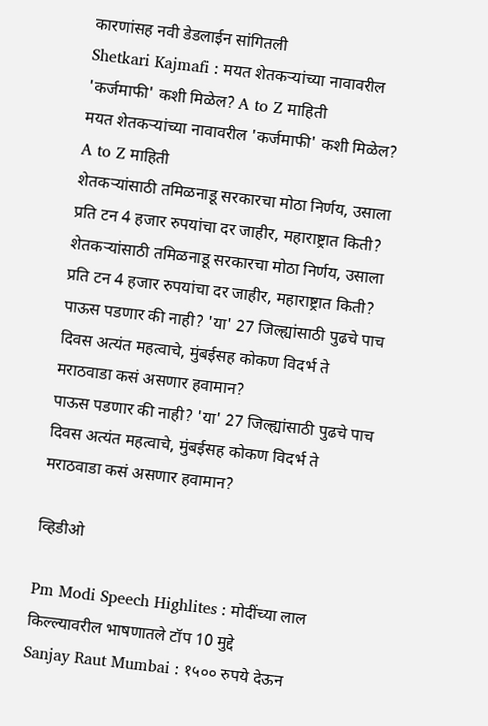कारणांसह नवी डेडलाईन सांगितली
Shetkari Kajmafi : मयत शेतकऱ्यांच्या नावावरील 'कर्जमाफी' कशी मिळेल? A to Z माहिती
मयत शेतकऱ्यांच्या नावावरील 'कर्जमाफी' कशी मिळेल? A to Z माहिती
शेतकऱ्यांसाठी तमिळनाडू सरकारचा मोठा निर्णय, उसाला प्रति टन 4 हजार रुपयांचा दर जाहीर, महाराष्ट्रात किती?
शेतकऱ्यांसाठी तमिळनाडू सरकारचा मोठा निर्णय, उसाला प्रति टन 4 हजार रुपयांचा दर जाहीर, महाराष्ट्रात किती?
पाऊस पडणार की नाही? 'या' 27 जिल्ह्यांसाठी पुढचे पाच दिवस अत्यंत महत्वाचे, मुंबईसह कोकण विदर्भ ते मराठवाडा कसं असणार हवामान?
पाऊस पडणार की नाही? 'या' 27 जिल्ह्यांसाठी पुढचे पाच दिवस अत्यंत महत्वाचे, मुंबईसह कोकण विदर्भ ते मराठवाडा कसं असणार हवामान?

व्हिडीओ

Pm Modi Speech Highlites : मोदींच्या लाल किल्ल्यावरील भाषणातले टॉप 10 मुद्दे
Sanjay Raut Mumbai : १५०० रुपये देऊन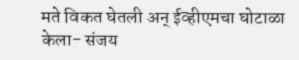मते विकत घेतली अन् ईव्हीएमचा घोटाळा केला- संजय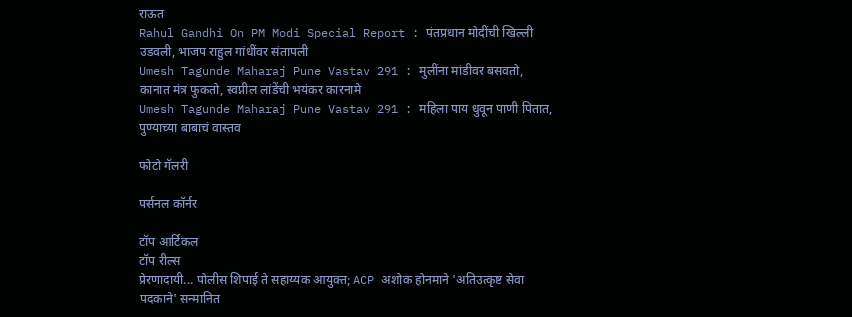राऊत
Rahul Gandhi On PM Modi Special Report : पंतप्रधान मोदींची खिल्ली उडवली, भाजप राहुल गांधींवर संतापली
Umesh Tagunde Maharaj Pune Vastav 291 : मुलींना मांडीवर बसवतो, कानात मंत्र फुकतो, स्वप्नील लांडेंची भयंकर कारनामे
Umesh Tagunde Maharaj Pune Vastav 291 : महिला पाय धुवून पाणी पितात, पुण्याच्या बाबाचं वास्तव

फोटो गॅलरी

पर्सनल कॉर्नर

टॉप आर्टिकल
टॉप रील्स
प्रेरणादायी... पोलीस शिपाई ते सहाय्यक आयुक्त; ACP अशोक होनमाने 'अतिउत्कृष्ट सेवा पदकाने' सन्मानित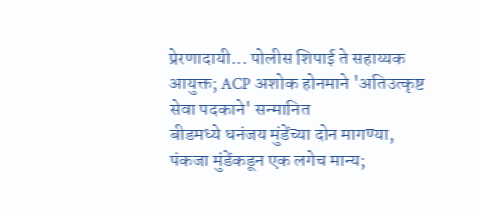प्रेरणादायी... पोलीस शिपाई ते सहाय्यक आयुक्त; ACP अशोक होनमाने 'अतिउत्कृष्ट सेवा पदकाने' सन्मानित
बीडमध्ये धनंजय मुंडेंच्या दोन मागण्या, पंकजा मुंडेंकडून एक लगेच मान्य;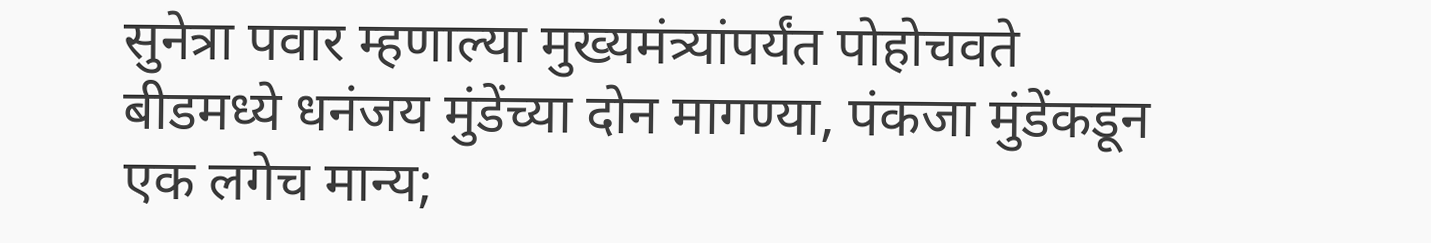सुनेत्रा पवार म्हणाल्या मुख्यमंत्र्यांपर्यंत पोहोचवते
बीडमध्ये धनंजय मुंडेंच्या दोन मागण्या, पंकजा मुंडेंकडून एक लगेच मान्य;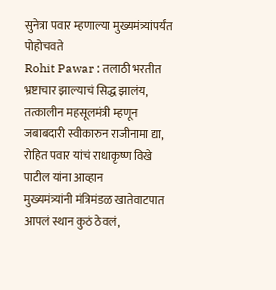सुनेत्रा पवार म्हणाल्या मुख्यमंत्र्यांपर्यंत पोहोचवते
Rohit Pawar : तलाठी भरतीत भ्रष्टाचार झाल्याचं सिद्ध झालंय, तत्कालीन महसूलमंत्री म्हणून जबाबदारी स्वीकारुन राजीनामा द्या, रोहित पवार यांचं राधाकृष्ण विखे पाटील यांना आव्हान
मुख्यमंत्र्यांनी मंत्रिमंडळ खातेवाटपात आपलं स्थान कुठं ठेवलं,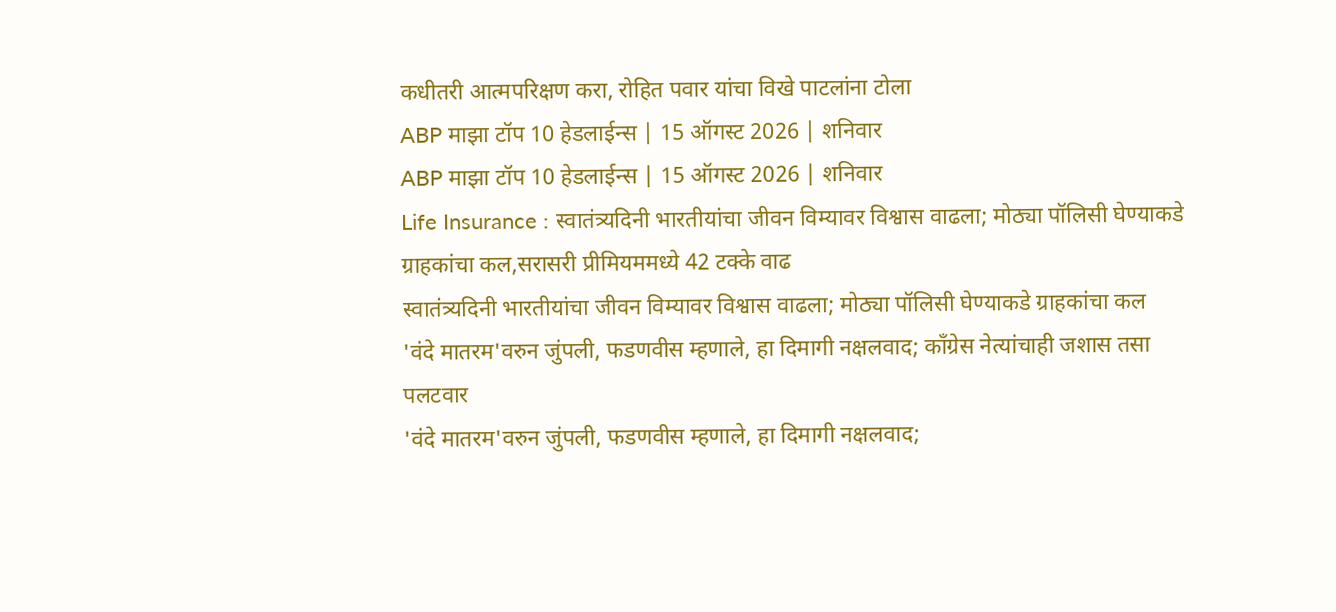कधीतरी आत्मपरिक्षण करा, रोहित पवार यांचा विखे पाटलांना टोला
ABP माझा टॉप 10 हेडलाईन्स | 15 ऑगस्ट 2026 | शनिवार
ABP माझा टॉप 10 हेडलाईन्स | 15 ऑगस्ट 2026 | शनिवार
Life Insurance : स्वातंत्र्यदिनी भारतीयांचा जीवन विम्यावर विश्वास वाढला; मोठ्या पॉलिसी घेण्याकडे ग्राहकांचा कल,सरासरी प्रीमियममध्ये 42 टक्के वाढ
स्वातंत्र्यदिनी भारतीयांचा जीवन विम्यावर विश्वास वाढला; मोठ्या पॉलिसी घेण्याकडे ग्राहकांचा कल
'वंदे मातरम'वरुन जुंपली, फडणवीस म्हणाले, हा दिमागी नक्षलवाद; काँग्रेस नेत्यांचाही जशास तसा पलटवार
'वंदे मातरम'वरुन जुंपली, फडणवीस म्हणाले, हा दिमागी नक्षलवाद;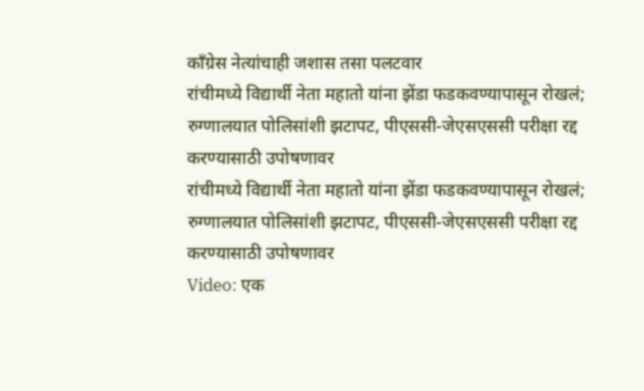काँग्रेस नेत्यांचाही जशास तसा पलटवार
रांचीमध्ये विद्यार्थी नेता महातो यांना झेंडा फडकवण्यापासून रोखलं; रुग्णालयात पोलिसांशी झटापट, पीएससी-जेएसएससी परीक्षा रद्द करण्यासाठी उपोषणावर
रांचीमध्ये विद्यार्थी नेता महातो यांना झेंडा फडकवण्यापासून रोखलं; रुग्णालयात पोलिसांशी झटापट, पीएससी-जेएसएससी परीक्षा रद्द करण्यासाठी उपोषणावर
Video: एक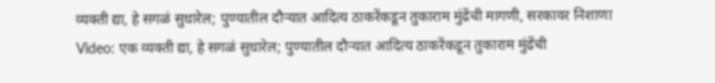व्यक्ती द्या, हे सगळं सुधारेल; पुण्यातील दौऱ्यात आदित्य ठाकरेंकडून तुकाराम मुंढेंची मागणी, सरकावर निशाणा
Video: एक व्यक्ती द्या, हे सगळं सुधारेल; पुण्यातील दौऱ्यात आदित्य ठाकरेंकडून तुकाराम मुंढेंची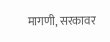मागणी, सरकावर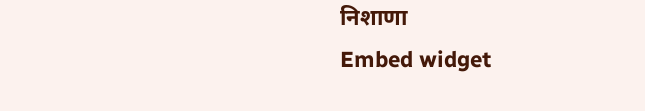निशाणा
Embed widget